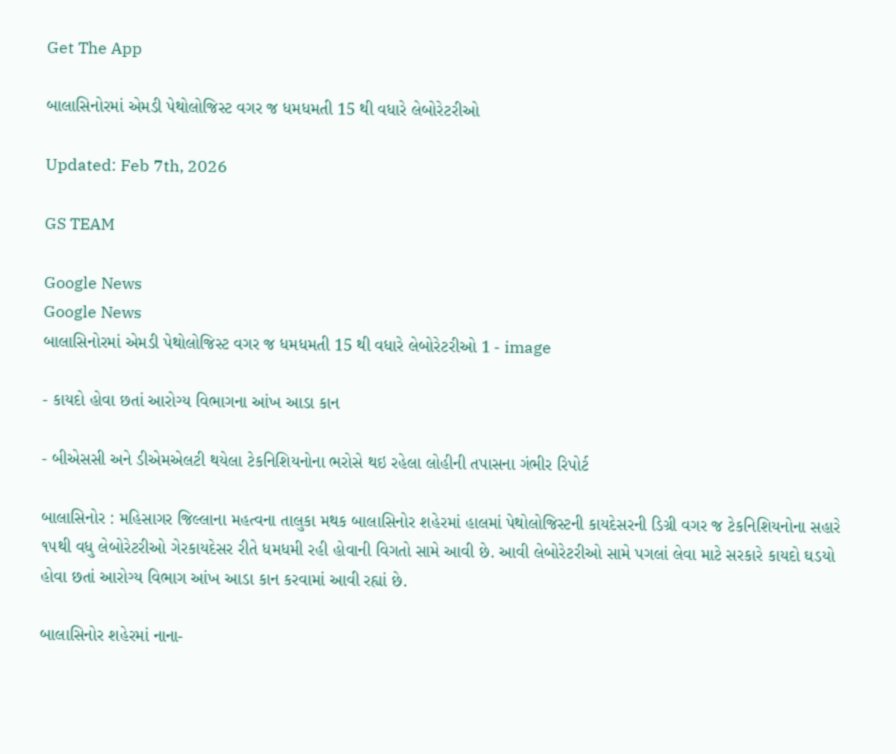Get The App

બાલાસિનોરમાં એમડી પેથોલોજિસ્ટ વગર જ ધમધમતી 15 થી વધારે લેબોરેટરીઓ

Updated: Feb 7th, 2026

GS TEAM

Google News
Google News
બાલાસિનોરમાં એમડી પેથોલોજિસ્ટ વગર જ ધમધમતી 15 થી વધારે લેબોરેટરીઓ 1 - image

- કાયદો હોવા છતાં આરોગ્ય વિભાગના આંખ આડા કાન

- બીએસસી અને ડીએમએલટી થયેલા ટેકનિશિયનોના ભરોસે થઇ રહેલા લોહીની તપાસના ગંભીર રિપોર્ટ

બાલાસિનોર : મહિસાગર જિલ્લાના મહત્વના તાલુકા મથક બાલાસિનોર શહેરમાં હાલમાં પેથોલોજિસ્ટની કાયદેસરની ડિગ્રી વગર જ ટેકનિશિયનોના સહારે ૧૫થી વધુ લેબોરેટરીઓ ગેરકાયદેસર રીતે ધમધમી રહી હોવાની વિગતો સામે આવી છે. આવી લેબોરેટરીઓ સામે પગલાં લેવા માટે સરકારે કાયદો ઘડયો હોવા છતાં આરોગ્ય વિભાગ આંખ આડા કાન કરવામાં આવી રહ્યાં છે.

બાલાસિનોર શહેરમાં નાના-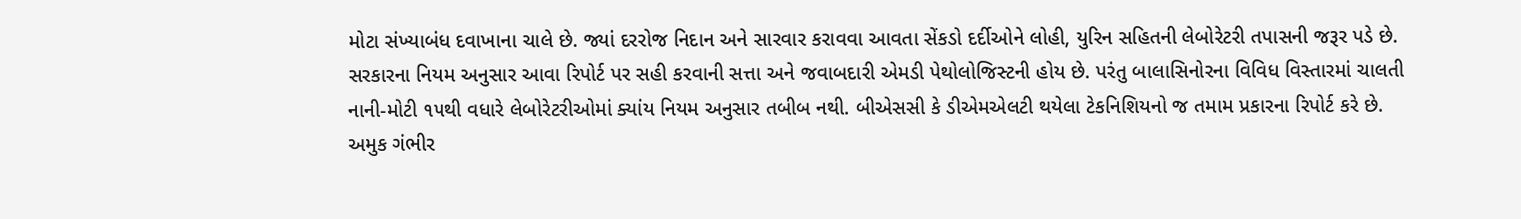મોટા સંખ્યાબંધ દવાખાના ચાલે છે. જ્યાં દરરોજ નિદાન અને સારવાર કરાવવા આવતા સેંકડો દર્દીઓને લોહી, યુરિન સહિતની લેબોરેટરી તપાસની જરૂર પડે છે. સરકારના નિયમ અનુસાર આવા રિપોર્ટ પર સહી કરવાની સત્તા અને જવાબદારી એમડી પેથોલોજિસ્ટની હોય છે. પરંતુ બાલાસિનોરના વિવિધ વિસ્તારમાં ચાલતી નાની-મોટી ૧૫થી વધારે લેબોરેટરીઓમાં ક્યાંય નિયમ અનુસાર તબીબ નથી. બીએસસી કે ડીએમએલટી થયેલા ટેકનિશિયનો જ તમામ પ્રકારના રિપોર્ટ કરે છે. અમુક ગંભીર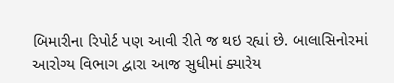બિમારીના રિપોર્ટ પણ આવી રીતે જ થઇ રહ્યાં છે. બાલાસિનોરમાં આરોગ્ય વિભાગ દ્વારા આજ સુધીમાં ક્યારેય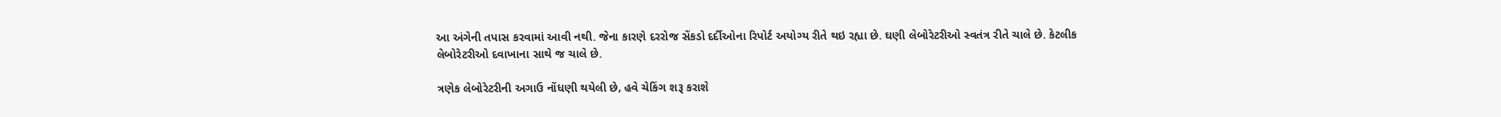આ અંગેની તપાસ કરવામાં આવી નથી. જેના કારણે દરરોજ સેંકડો દર્દીઓના રિપોર્ટ અયોગ્ય રીતે થઇ રહ્યા છે. ઘણી લેબોરેટરીઓ સ્વતંત્ર રીતે ચાલે છે. કેટલીક લેબોરેટરીઓ દવાખાના સાથે જ ચાલે છે.

ત્રણેક લેબોરેટરીની અગાઉ નોંધણી થયેલી છે, હવે ચેકિંગ શરૂ કરાશે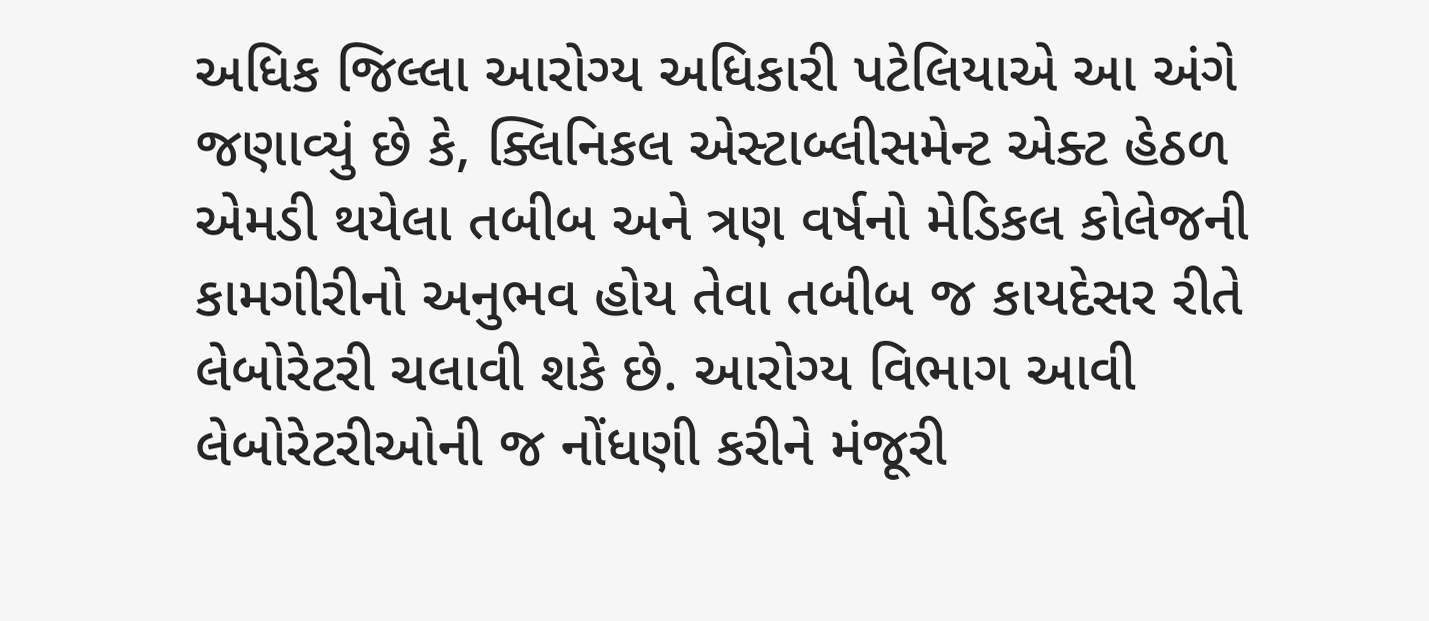અધિક જિલ્લા આરોગ્ય અધિકારી પટેલિયાએ આ અંગે જણાવ્યું છે કે, ક્લિનિકલ એસ્ટાબ્લીસમેન્ટ એક્ટ હેઠળ એમડી થયેલા તબીબ અને ત્રણ વર્ષનો મેડિકલ કોલેજની કામગીરીનો અનુભવ હોય તેવા તબીબ જ કાયદેસર રીતે લેબોરેટરી ચલાવી શકે છે. આરોગ્ય વિભાગ આવી લેબોરેટરીઓની જ નોંધણી કરીને મંજૂરી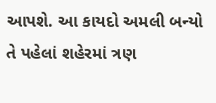આપશે. આ કાયદો અમલી બન્યો તે પહેલાં શહેરમાં ત્રણ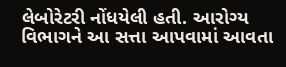લેબોરેટરી નોંધયેલી હતી. આરોગ્ય વિભાગને આ સત્તા આપવામાં આવતા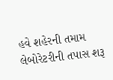હવે શહેરની તમામ લેબોરેટરીની તપાસ શરૂ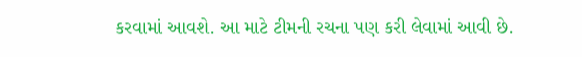કરવામાં આવશે. આ માટે ટીમની રચના પણ કરી લેવામાં આવી છે.